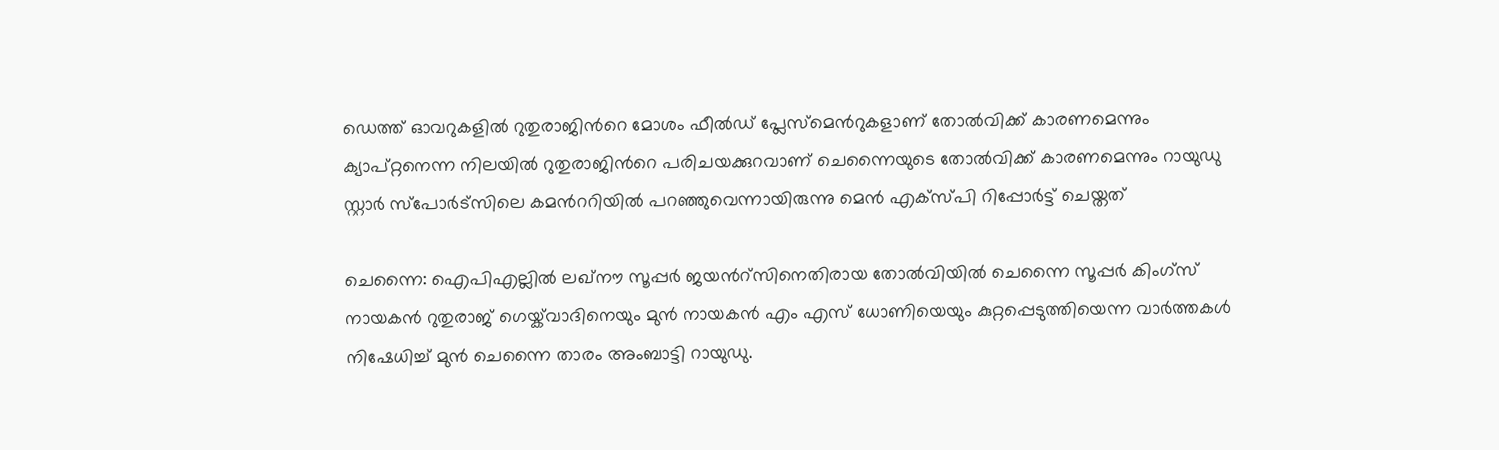ഡെത്ത് ഓവറുകളിൽ റുതുരാജിന്‍റെ മോശം ഫീല്‍ഡ് പ്ലേസ്മെന്‍റുകളാണ് തോല്‍വിക്ക് കാരണമെന്നും ക്യാപ്റ്റനെന്ന നിലയിൽ റുതുരാജിന്‍റെ പരിചയക്കുറവാണ് ചെന്നൈയുടെ തോല്‍വിക്ക് കാരണമെന്നും റായുഡു സ്റ്റാര്‍ സ്പോര്‍ട്സിലെ കമന്‍ററിയില്‍ പറഞ്ഞുവെന്നായിരുന്നു മെന്‍ എക്സ്പി റിപ്പോര്‍ട്ട് ചെയ്തത്

ചെന്നൈ: ഐപിഎല്ലില്‍ ലഖ്നൗ സൂപ്പര്‍ ജയന്‍റ്സിനെതിരായ തോല്‍വിയില്‍ ചെന്നൈ സൂപ്പര്‍ കിംഗ്സ് നായകന്‍ റുതുരാജ് ഗെയ്ക്‌വാദിനെയും മുന്‍ നായകന്‍ എം എസ് ധോണിയെയും കുറ്റപ്പെടുത്തിയെന്ന വാര്‍ത്തകള്‍ നിഷേധിച്ച് മുന്‍ ചെന്നൈ താരം അംബാട്ടി റായുഡു.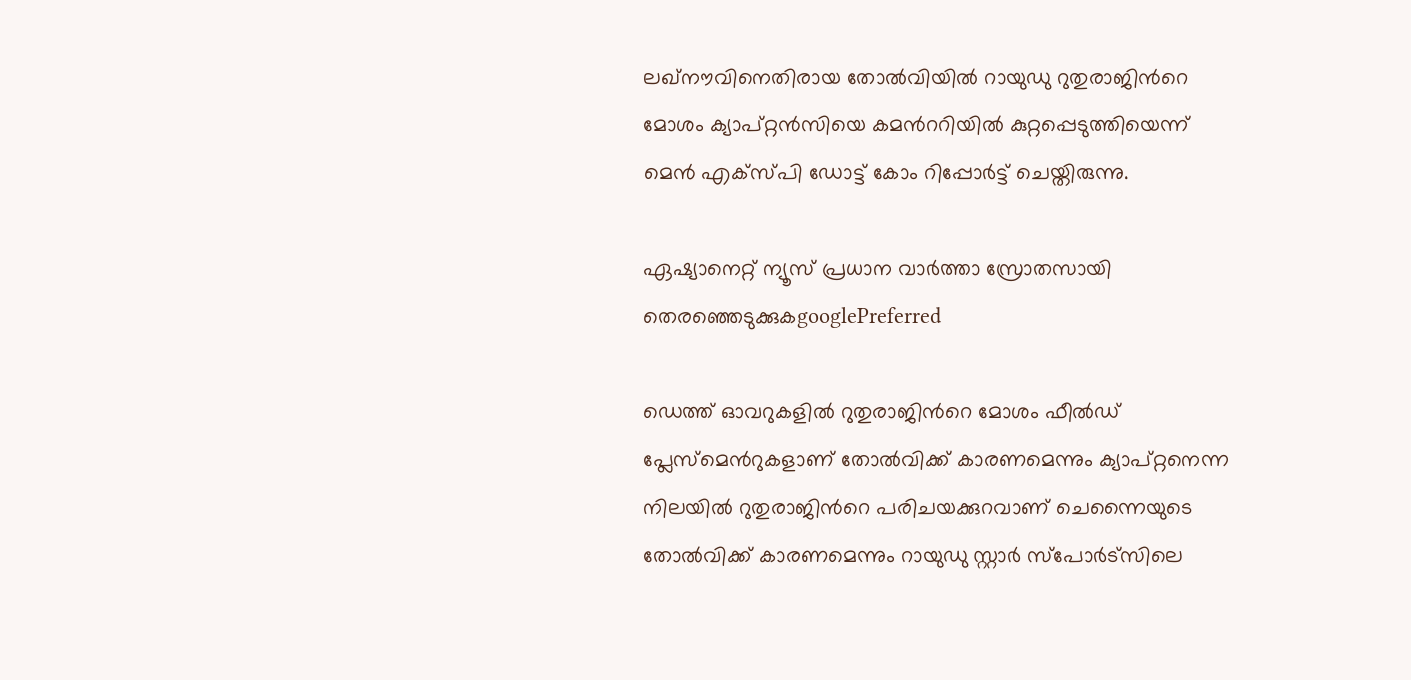ലഖ്നൗവിനെതിരായ തോല്‍വിയില്‍ റായുഡു റുതുരാജിന്‍റെ മോശം ക്യാപ്റ്റൻസിയെ കമന്‍ററിയില്‍ കുറ്റപ്പെടുത്തിയെന്ന് മെൻ എക്സ്പി ഡോട്ട് കോം റിപ്പോര്‍ട്ട് ചെയ്തിരുന്നു.

ഏഷ്യാനെറ്റ് ന്യൂസ് പ്രധാന വാർത്താ സ്രോതസായി തെരഞ്ഞെടുക്കുകgooglePreferred

ഡെത്ത് ഓവറുകളിൽ റുതുരാജിന്‍റെ മോശം ഫീല്‍ഡ് പ്ലേസ്മെന്‍റുകളാണ് തോല്‍വിക്ക് കാരണമെന്നും ക്യാപ്റ്റനെന്ന നിലയിൽ റുതുരാജിന്‍റെ പരിചയക്കുറവാണ് ചെന്നൈയുടെ തോല്‍വിക്ക് കാരണമെന്നും റായുഡു സ്റ്റാര്‍ സ്പോര്‍ട്സിലെ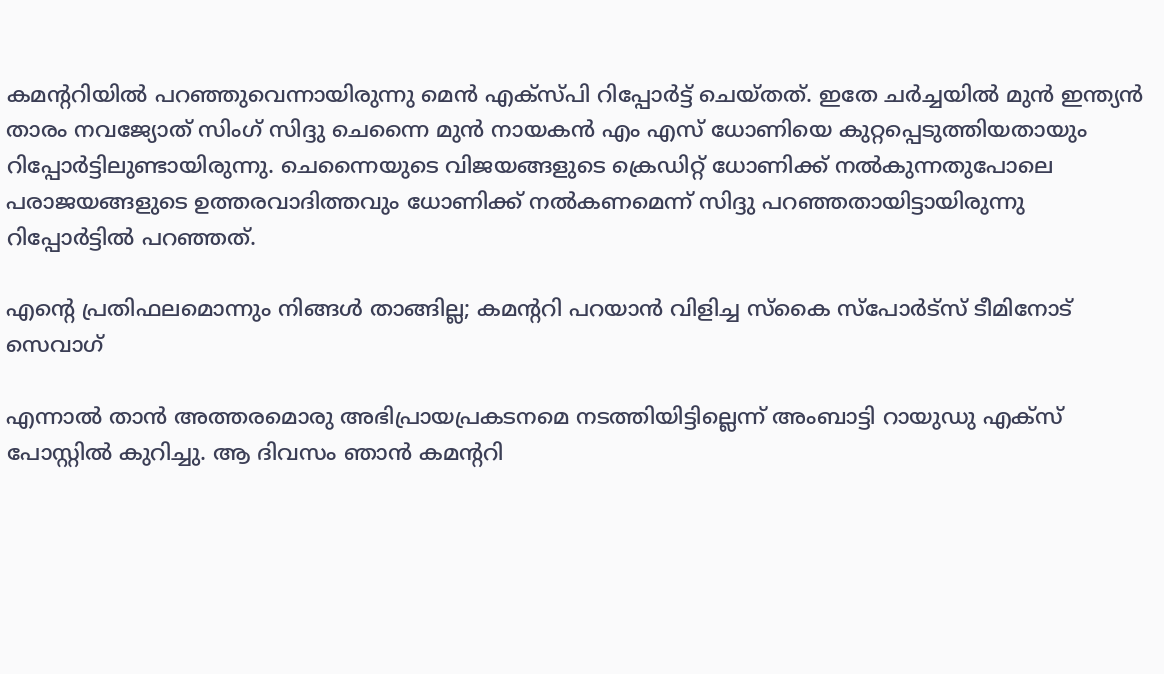കമന്‍ററിയില്‍ പറഞ്ഞുവെന്നായിരുന്നു മെന്‍ എക്സ്പി റിപ്പോര്‍ട്ട് ചെയ്തത്. ഇതേ ചര്‍ച്ചയില്‍ മുൻ ഇന്ത്യന്‍ താരം നവജ്യോത് സിംഗ് സിദ്ദു ചെന്നൈ മുന്‍ നായകന്‍ എം എസ് ധോണിയെ കുറ്റപ്പെടുത്തിയതായും റിപ്പോര്‍ട്ടിലുണ്ടായിരുന്നു. ചെന്നൈയുടെ വിജയങ്ങളുടെ ക്രെഡിറ്റ് ധോണിക്ക് നല്‍കുന്നതുപോലെ പരാജയങ്ങളുടെ ഉത്തരവാദിത്തവും ധോണിക്ക് നല്‍കണമെന്ന് സിദ്ദു പറഞ്ഞതായിട്ടായിരുന്നു റിപ്പോര്‍ട്ടില്‍ പറഞ്ഞത്.

എന്‍റെ പ്രതിഫലമൊന്നും നിങ്ങള്‍ താങ്ങില്ല; കമന്‍ററി പറയാന്‍ വിളിച്ച സ്കൈ സ്പോര്‍ട്സ് ടീമിനോട് സെവാഗ്

എന്നാല്‍ താന്‍ അത്തരമൊരു അഭിപ്രായപ്രകടനമെ നടത്തിയിട്ടില്ലെന്ന് അംബാട്ടി റായുഡു എക്സ് പോസ്റ്റില്‍ കുറിച്ചു. ആ ദിവസം ഞാന്‍ കമന്‍ററി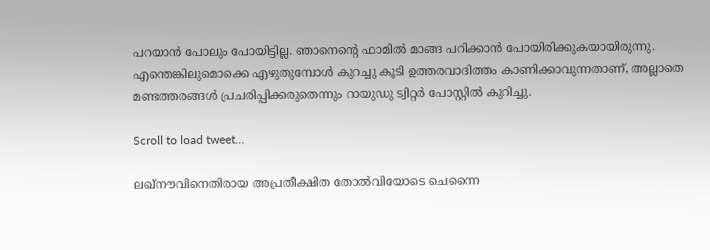പറയാന്‍ പോലും പോയിട്ടില്ല. ഞാനെന്‍റെ ഫാമില്‍ മാങ്ങ പറിക്കാന്‍ പോയിരിക്കുകയായിരുന്നു. എന്തെങ്കിലുമൊക്കെ എഴുതുമ്പോള്‍ കുറച്ചു കൂടി ഉത്തരവാദിത്തം കാണിക്കാവുന്നതാണ്, അല്ലാതെ മണ്ടത്തരങ്ങള്‍ പ്രചരിപ്പിക്കരുതെന്നും റായുഡു ട്വിറ്റര്‍ പോസ്റ്റില്‍ കുറിച്ചു.

Scroll to load tweet…

ലഖ്നൗവിനെതിരായ അപ്രതീക്ഷിത തോല്‍വിയോടെ ചെന്നൈ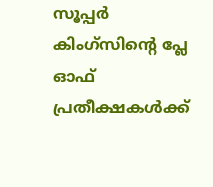സൂപ്പര്‍ കിംഗ്സിന്‍റെ പ്ലേ ഓഫ് പ്രതീക്ഷകള്‍ക്ക്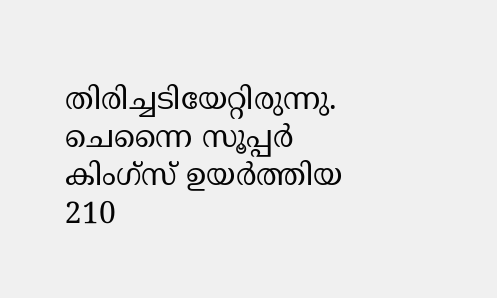തിരിച്ചടിയേറ്റിരുന്നു. ചെന്നൈ സൂപ്പർ കിംഗ്സ് ഉയര്‍ത്തിയ 210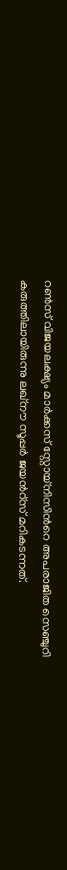റണ്‍സ് വിജയലക്ഷ്യം മാര്‍ക്കസ് സ്റ്റോയ്നിസിന്‍റെ അപരാജിത സെഞ്ചുറി കരുത്തിലായിരുന്നു ലഖ്നൗ സൂപ്പര്‍ ജയന്‍റ്സ് മറികടന്നത്.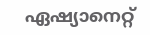ഏഷ്യാനെറ്റ്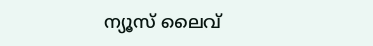ന്യൂസ് ലൈവ്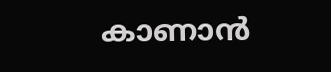കാണാന്‍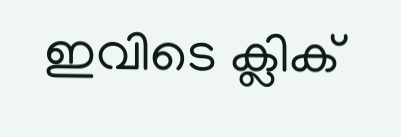ഇവിടെ ക്ലിക്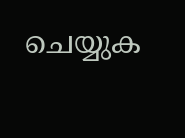ചെയ്യുക